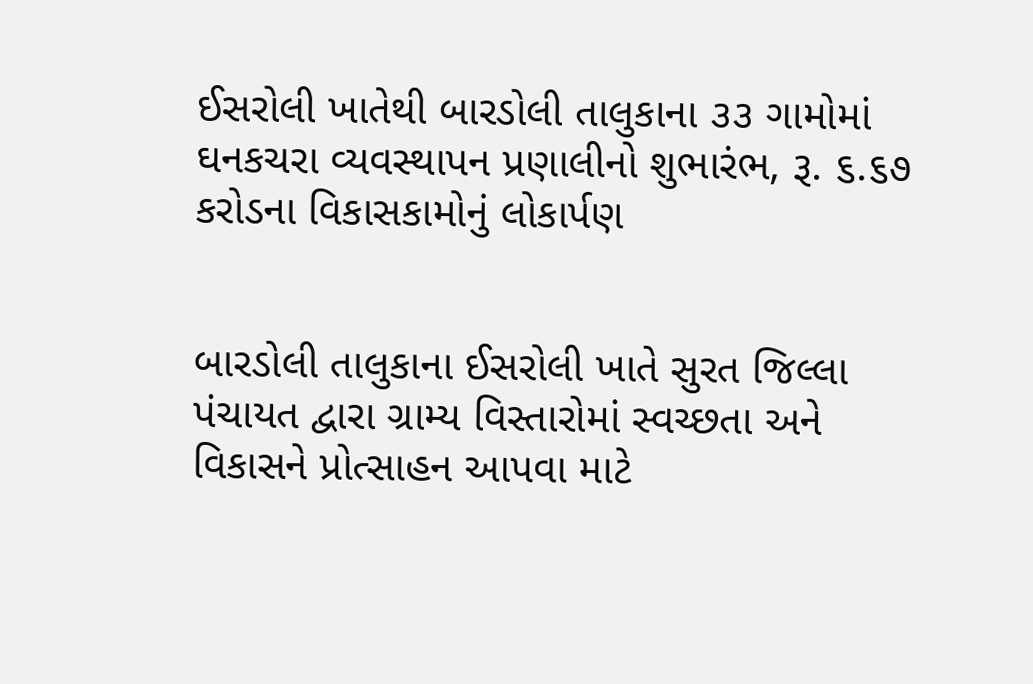ઈસરોલી ખાતેથી બારડોલી તાલુકાના ૩૩ ગામોમાં ઘનકચરા વ્યવસ્થાપન પ્રણાલીનો શુભારંભ, રૂ. ૬.૬૭ કરોડના વિકાસકામોનું લોકાર્પણ


બારડોલી તાલુકાના ઈસરોલી ખાતે સુરત જિલ્લા પંચાયત દ્વારા ગ્રામ્ય વિસ્તારોમાં સ્વચ્છતા અને વિકાસને પ્રોત્સાહન આપવા માટે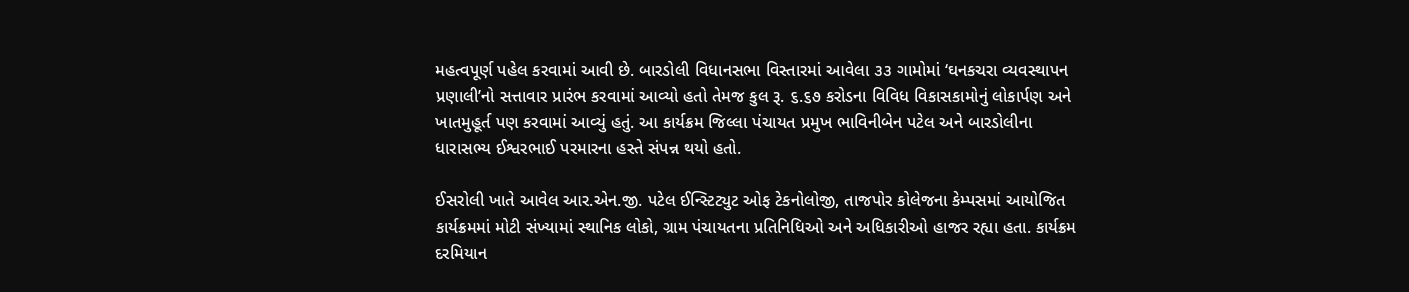મહત્વપૂર્ણ પહેલ કરવામાં આવી છે. બારડોલી વિધાનસભા વિસ્તારમાં આવેલા ૩૩ ગામોમાં ‘ઘનકચરા વ્યવસ્થાપન પ્રણાલી’નો સત્તાવાર પ્રારંભ કરવામાં આવ્યો હતો તેમજ કુલ રૂ. ૬.૬૭ કરોડના વિવિધ વિકાસકામોનું લોકાર્પણ અને ખાતમુહૂર્ત પણ કરવામાં આવ્યું હતું. આ કાર્યક્રમ જિલ્લા પંચાયત પ્રમુખ ભાવિનીબેન પટેલ અને બારડોલીના ધારાસભ્ય ઈશ્વરભાઈ પરમારના હસ્તે સંપન્ન થયો હતો.

ઈસરોલી ખાતે આવેલ આર.એન.જી. પટેલ ઈન્સ્ટિટ્યુટ ઓફ ટેકનોલોજી, તાજપોર કોલેજના કેમ્પસમાં આયોજિત કાર્યક્રમમાં મોટી સંખ્યામાં સ્થાનિક લોકો, ગ્રામ પંચાયતના પ્રતિનિધિઓ અને અધિકારીઓ હાજર રહ્યા હતા. કાર્યક્રમ દરમિયાન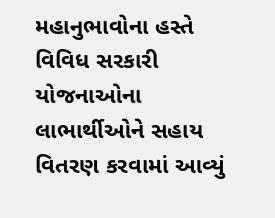મહાનુભાવોના હસ્તે વિવિધ સરકારી યોજનાઓના લાભાર્થીઓને સહાય વિતરણ કરવામાં આવ્યું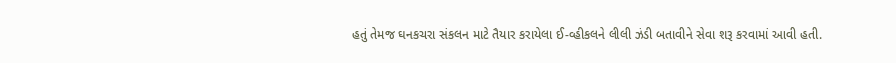હતું તેમજ ઘનકચરા સંકલન માટે તૈયાર કરાયેલા ઈ-વ્હીકલને લીલી ઝંડી બતાવીને સેવા શરૂ કરવામાં આવી હતી.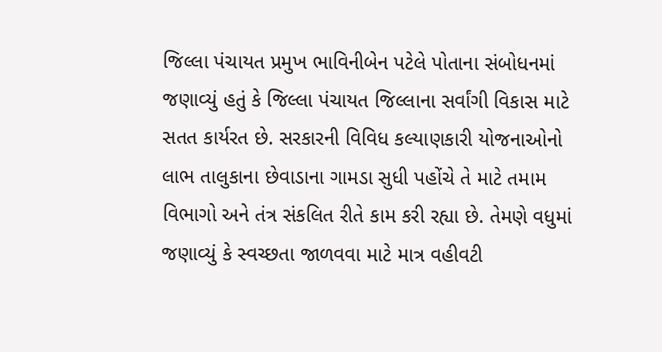જિલ્લા પંચાયત પ્રમુખ ભાવિનીબેન પટેલે પોતાના સંબોધનમાં જણાવ્યું હતું કે જિલ્લા પંચાયત જિલ્લાના સર્વાંગી વિકાસ માટે સતત કાર્યરત છે. સરકારની વિવિધ કલ્યાણકારી યોજનાઓનો લાભ તાલુકાના છેવાડાના ગામડા સુધી પહોંચે તે માટે તમામ વિભાગો અને તંત્ર સંકલિત રીતે કામ કરી રહ્યા છે. તેમણે વધુમાં જણાવ્યું કે સ્વચ્છતા જાળવવા માટે માત્ર વહીવટી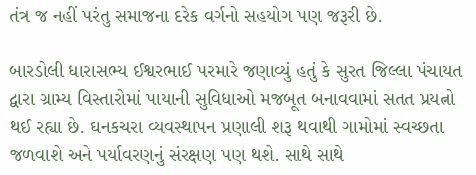તંત્ર જ નહીં પરંતુ સમાજના દરેક વર્ગનો સહયોગ પણ જરૂરી છે.

બારડોલી ધારાસભ્ય ઈશ્વરભાઈ પરમારે જણાવ્યું હતું કે સુરત જિલ્લા પંચાયત દ્વારા ગ્રામ્ય વિસ્તારોમાં પાયાની સુવિધાઓ મજબૂત બનાવવામાં સતત પ્રયત્નો થઈ રહ્યા છે. ઘનકચરા વ્યવસ્થાપન પ્રણાલી શરૂ થવાથી ગામોમાં સ્વચ્છતા જળવાશે અને પર્યાવરણનું સંરક્ષણ પણ થશે. સાથે સાથે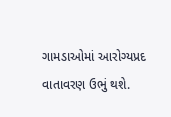ગામડાઓમાં આરોગ્યપ્રદ વાતાવરણ ઉભું થશે.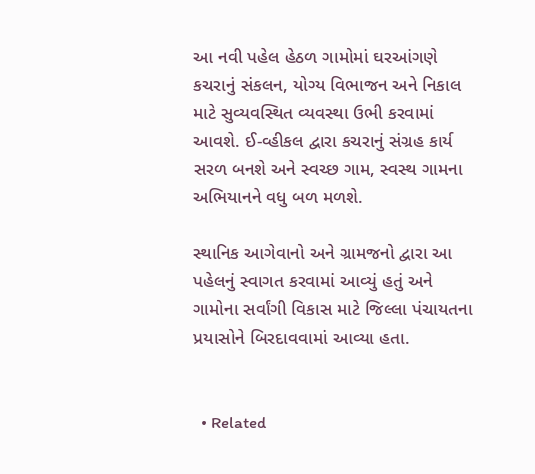આ નવી પહેલ હેઠળ ગામોમાં ઘરઆંગણે કચરાનું સંકલન, યોગ્ય વિભાજન અને નિકાલ માટે સુવ્યવસ્થિત વ્યવસ્થા ઉભી કરવામાં આવશે. ઈ-વ્હીકલ દ્વારા કચરાનું સંગ્રહ કાર્ય સરળ બનશે અને સ્વચ્છ ગામ, સ્વસ્થ ગામના અભિયાનને વધુ બળ મળશે.

સ્થાનિક આગેવાનો અને ગ્રામજનો દ્વારા આ પહેલનું સ્વાગત કરવામાં આવ્યું હતું અને ગામોના સર્વાંગી વિકાસ માટે જિલ્લા પંચાયતના પ્રયાસોને બિરદાવવામાં આવ્યા હતા.


  • Related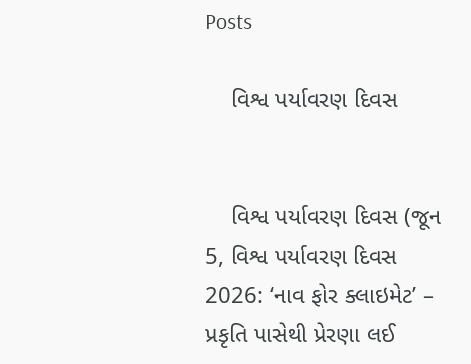Posts

    વિશ્વ પર્યાવરણ દિવસ


    વિશ્વ પર્યાવરણ દિવસ (જૂન 5, વિશ્વ પર્યાવરણ દિવસ 2026: ‘નાવ ફોર ક્લાઇમેટ’ – પ્રકૃતિ પાસેથી પ્રેરણા લઈ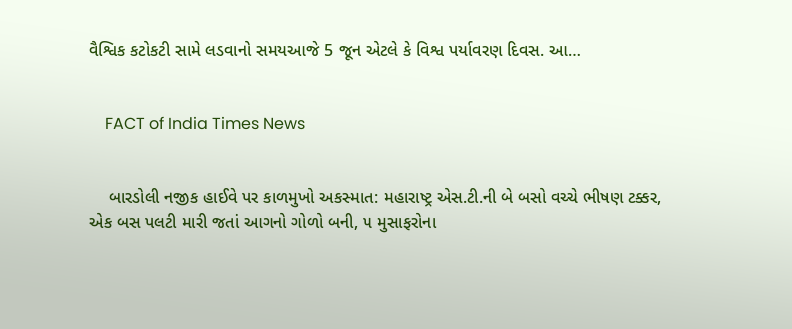વૈશ્વિક કટોકટી સામે લડવાનો સમયઆજે 5 જૂન એટલે કે વિશ્વ પર્યાવરણ દિવસ. આ…


    FACT of India Times News


    બારડોલી નજીક હાઈવે પર કાળમુખો અકસ્માત: મહારાષ્ટ્ર એસ.ટી.ની બે બસો વચ્ચે ભીષણ ટક્કર, એક બસ પલટી મારી જતાં આગનો ગોળો બની, ૫ મુસાફરોના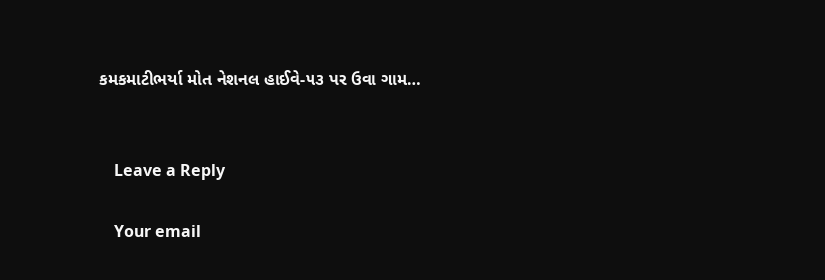કમકમાટીભર્યા મોત નેશનલ હાઈવે-૫૩ પર ઉવા ગામ…


    Leave a Reply

    Your email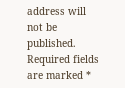address will not be published. Required fields are marked *